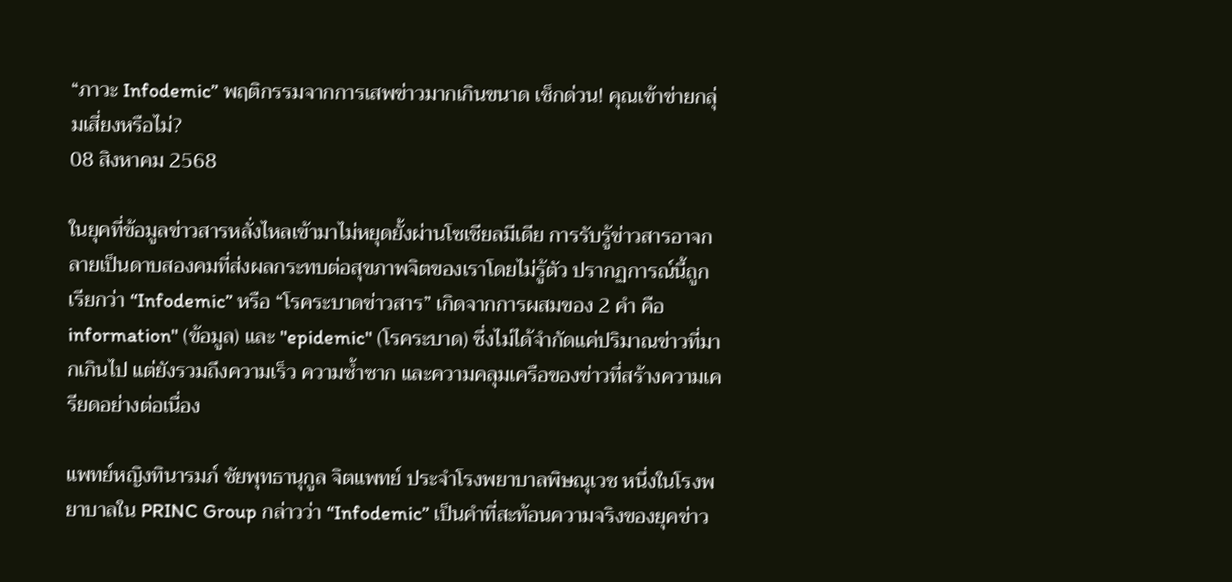“ภาวะ Infodemic” พฤติกรรมจากการเสพข่าวมากเกินขนาด เช็กด่วน! คุณเข้าข่ายกลุ่มเสี่ยงหรือไม่?
08 สิงหาคม 2568

ในยุคที่ข้อมูลข่าวสารหลั่งไหลเข้ามาไม่หยุดยั้งผ่านโซเชียลมีเดีย การรับรู้ข่าวสารอาจกลายเป็นดาบสองคมที่ส่งผลกระทบต่อสุขภาพจิตของเราโดยไม่รู้ตัว ปรากฏการณ์นี้ถูกเรียกว่า “Infodemic” หรือ “โรคระบาดข่าวสาร” เกิดจากการผสมของ 2 คำ คือ information" (ข้อมูล) และ "epidemic" (โรคระบาด) ซึ่งไม่ได้จำกัดแค่ปริมาณข่าวที่มากเกินไป แต่ยังรวมถึงความเร็ว ความซ้ำซาก และความคลุมเครือของข่าวที่สร้างความเครียดอย่างต่อเนื่อง

แพทย์หญิงทินารมภ์ ชัยพุทธานุกูล จิตแพทย์ ประจำโรงพยาบาลพิษณุเวช หนึ่งในโรงพยาบาลใน PRINC Group กล่าวว่า “Infodemic” เป็นคำที่สะท้อนความจริงของยุคข่าว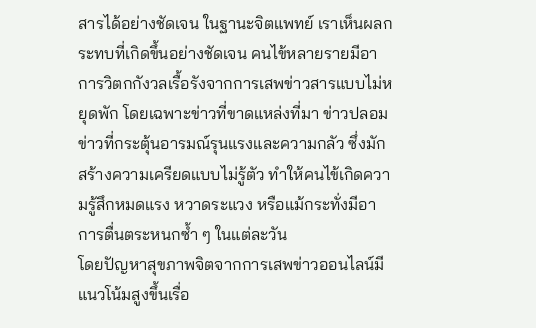สารได้อย่างชัดเจน ในฐานะจิตแพทย์ เราเห็นผลกระทบที่เกิดขึ้นอย่างชัดเจน คนไข้หลายรายมีอาการวิตกกังวลเรื้อรังจากการเสพข่าวสารแบบไม่หยุดพัก โดยเฉพาะข่าวที่ขาดแหล่งที่มา ข่าวปลอม ข่าวที่กระตุ้นอารมณ์รุนแรงและความกลัว ซึ่งมักสร้างความเครียดแบบไม่รู้ตัว ทำให้คนไข้เกิดความรู้สึกหมดแรง หวาดระแวง หรือแม้กระทั่งมีอาการตื่นตระหนกซ้ำ ๆ ในแต่ละวัน
โดยปัญหาสุขภาพจิตจากการเสพข่าวออนไลน์มีแนวโน้มสูงขึ้นเรื่อ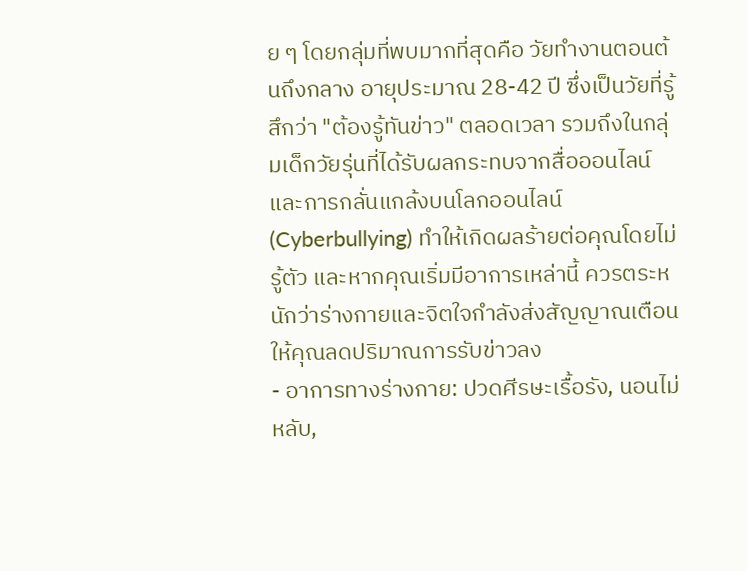ย ๆ โดยกลุ่มที่พบมากที่สุดคือ วัยทำงานตอนต้นถึงกลาง อายุประมาณ 28-42 ปี ซึ่งเป็นวัยที่รู้สึกว่า "ต้องรู้ทันข่าว" ตลอดเวลา รวมถึงในกลุ่มเด็กวัยรุ่นที่ได้รับผลกระทบจากสื่อออนไลน์และการกลั่นแกล้งบนโลกออนไลน์ (Cyberbullying) ทำให้เกิดผลร้ายต่อคุณโดยไม่รู้ตัว และหากคุณเริ่มมีอาการเหล่านี้ ควรตระหนักว่าร่างกายและจิตใจกำลังส่งสัญญาณเตือนให้คุณลดปริมาณการรับข่าวลง
- อาการทางร่างกาย: ปวดศีรษะเรื้อรัง, นอนไม่หลับ,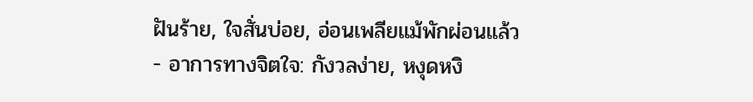ฝันร้าย, ใจสั่นบ่อย, อ่อนเพลียแม้พักผ่อนแล้ว
- อาการทางจิตใจ: กังวลง่าย, หงุดหงิ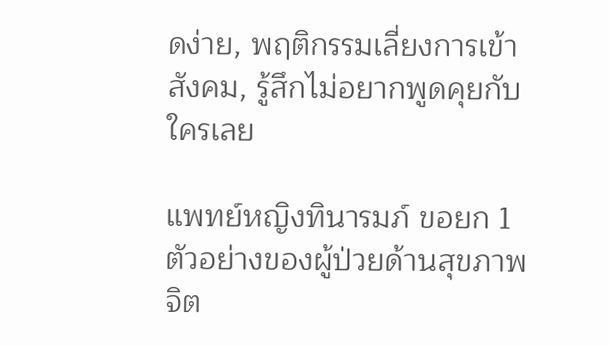ดง่าย, พฤติกรรมเลี่ยงการเข้าสังคม, รู้สึกไม่อยากพูดคุยกับใครเลย

แพทย์หญิงทินารมภ์ ขอยก 1 ตัวอย่างของผู้ป่วยด้านสุขภาพจิต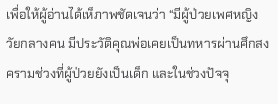เพื่อให้ผู้อ่านได้เห็ภาพชัดเจนว่า “มีผู้ป่วยเพศหญิง วัยกลางคน มีประวัติคุณพ่อเคยเป็นทหารผ่านศึกสงครามช่วงที่ผู้ป่วยยังเป็นเด็ก และในช่วงปัจจุ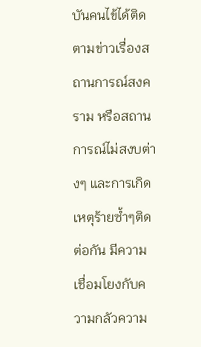บันคนไข้ได้ติดตามข่าวเรื่องสถานการณ์สงคราม หรือสถานการณ์ไม่สงบต่างๆ และการเกิดเหตุร้ายซ้ำๆติดต่อกัน มีความเชื่อมโยงกับความกลัวความ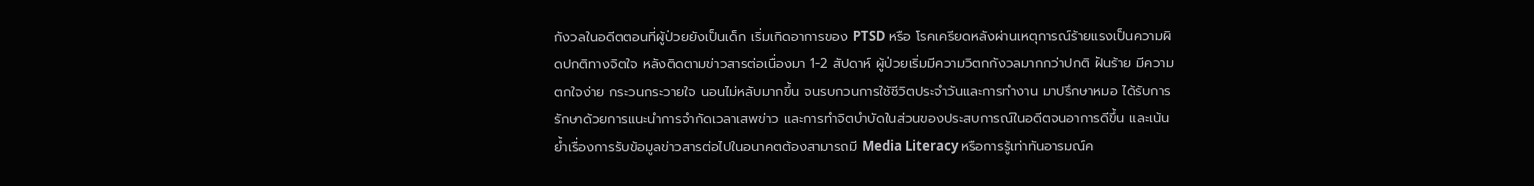กังวลในอดีตตอนที่ผู้ป่วยยังเป็นเด็ก เริ่มเกิดอาการของ PTSD หรือ โรคเครียดหลังผ่านเหตุการณ์ร้ายแรงเป็นความผิดปกติทางจิตใจ หลังติดตามข่าวสารต่อเนื่องมา 1-2 สัปดาห์ ผู้ป่วยเริ่มมีความวิตกกังวลมากกว่าปกติ ฝันร้าย มีความตกใจง่าย กระวนกระวายใจ นอนไม่หลับมากขึ้น จนรบกวนการใช้ชีวิตประจำวันและการทำงาน มาปรึกษาหมอ ได้รับการรักษาด้วยการแนะนำการจำกัดเวลาเสพข่าว และการทำจิตบำบัดในส่วนของประสบการณ์ในอดีตจนอาการดีขึ้น และเน้นย้ำเรื่องการรับข้อมูลข่าวสารต่อไปในอนาคตต้องสามารถมี Media Literacy หรือการรู้เท่าทันอารมณ์ค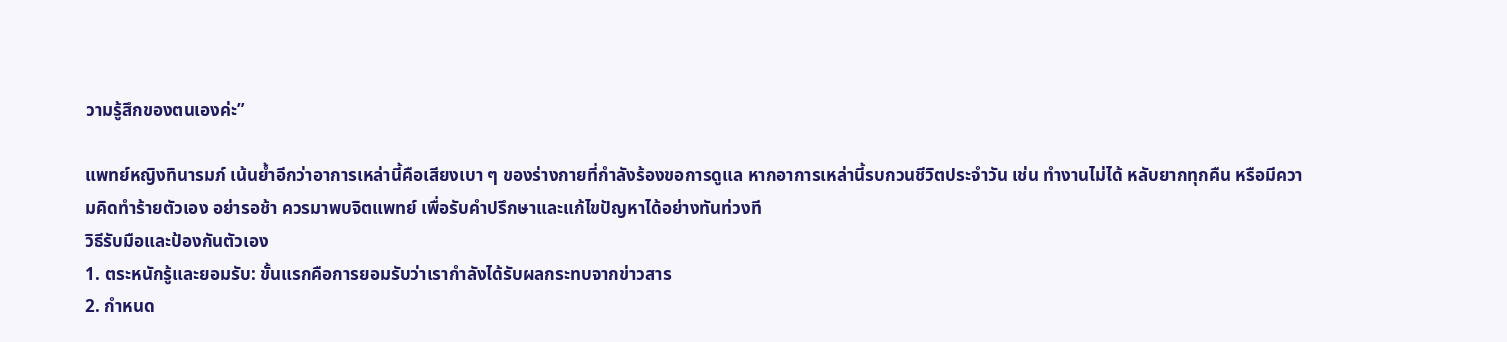วามรู้สึกของตนเองค่ะ”

แพทย์หญิงทินารมภ์ เน้นย้ำอีกว่าอาการเหล่านี้คือเสียงเบา ๆ ของร่างกายที่กำลังร้องขอการดูแล หากอาการเหล่านี้รบกวนชีวิตประจำวัน เช่น ทำงานไม่ได้ หลับยากทุกคืน หรือมีความคิดทำร้ายตัวเอง อย่ารอช้า ควรมาพบจิตแพทย์ เพื่อรับคำปรึกษาและแก้ไขปัญหาได้อย่างทันท่วงที
วิธีรับมือและป้องกันตัวเอง
1. ตระหนักรู้และยอมรับ: ขั้นแรกคือการยอมรับว่าเรากำลังได้รับผลกระทบจากข่าวสาร
2. กำหนด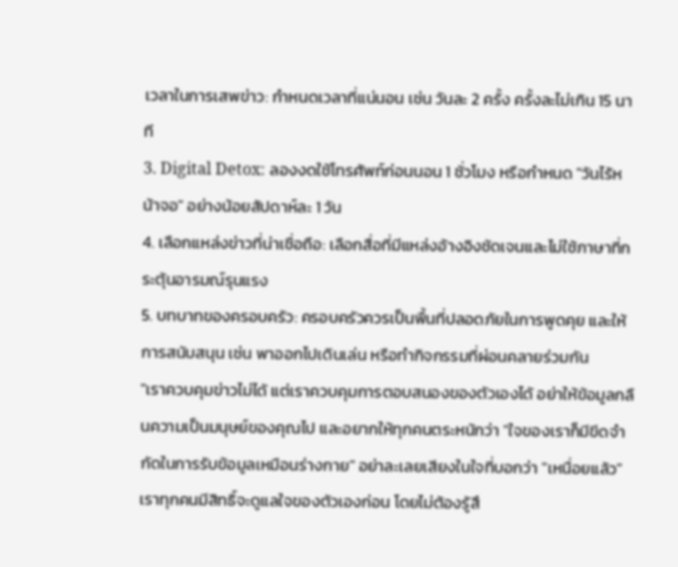เวลาในการเสพข่าว: กำหนดเวลาที่แน่นอน เช่น วันละ 2 ครั้ง ครั้งละไม่เกิน 15 นาที
3. Digital Detox: ลองงดใช้โทรศัพท์ก่อนนอน 1 ชั่วโมง หรือกำหนด "วันไร้หน้าจอ" อย่างน้อยสัปดาห์ละ 1 วัน
4. เลือกแหล่งข่าวที่น่าเชื่อถือ: เลือกสื่อที่มีแหล่งอ้างอิงชัดเจนและไม่ใช้ภาษาที่กระตุ้นอารมณ์รุนแรง
5. บทบาทของครอบครัว: ครอบครัวควรเป็นพื้นที่ปลอดภัยในการพูดคุย และให้การสนับสนุน เช่น พาออกไปเดินเล่น หรือทำกิจกรรมที่ผ่อนคลายร่วมกัน
"เราควบคุมข่าวไม่ได้ แต่เราควบคุมการตอบสนองของตัวเองได้ อย่าให้ข้อมูลกลืนความเป็นมนุษย์ของคุณไป และอยากให้ทุกคนตระหนักว่า "ใจของเราก็มีขีดจำกัดในการรับข้อมูลเหมือนร่างกาย" อย่าละเลยเสียงในใจที่บอกว่า "เหนื่อยแล้ว" เราทุกคนมีสิทธิ์จะดูแลใจของตัวเองก่อน โดยไม่ต้องรู้สึ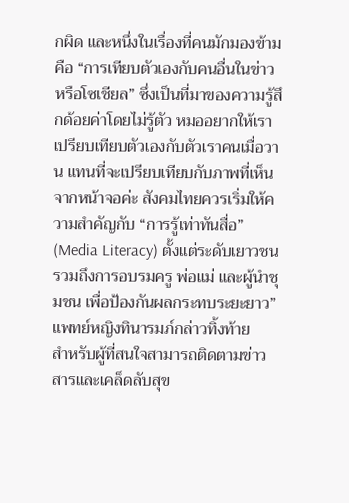กผิด และหนึ่งในเรื่องที่คนมักมองข้ามคือ “การเทียบตัวเองกับคนอื่นในข่าวหรือโซเชียล” ซึ่งเป็นที่มาของความรู้สึกด้อยค่าโดยไม่รู้ตัว หมออยากให้เราเปรียบเทียบตัวเองกับตัวเราคนเมื่อวาน แทนที่จะเปรียบเทียบกับภาพที่เห็นจากหน้าจอค่ะ สังคมไทยควรเริ่มให้ความสำคัญกับ “การรู้เท่าทันสื่อ” (Media Literacy) ตั้งแต่ระดับเยาวชน รวมถึงการอบรมครู พ่อแม่ และผู้นำชุมชน เพื่อป้องกันผลกระทบระยะยาว” แพทย์หญิงทินารมภ์กล่าวทิ้งท้าย
สำหรับผู้ที่สนใจสามารถติดตามข่าวสารและเคล็ดลับสุข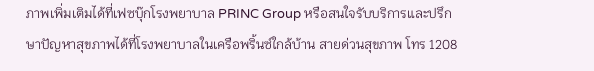ภาพเพิ่มเติมได้ที่เฟซบุ๊กโรงพยาบาล PRINC Group หรือสนใจรับบริการและปรึกษาปัญหาสุขภาพได้ที่โรงพยาบาลในเครือพริ้นซ์ใกล้บ้าน สายด่วนสุขภาพ โทร 1208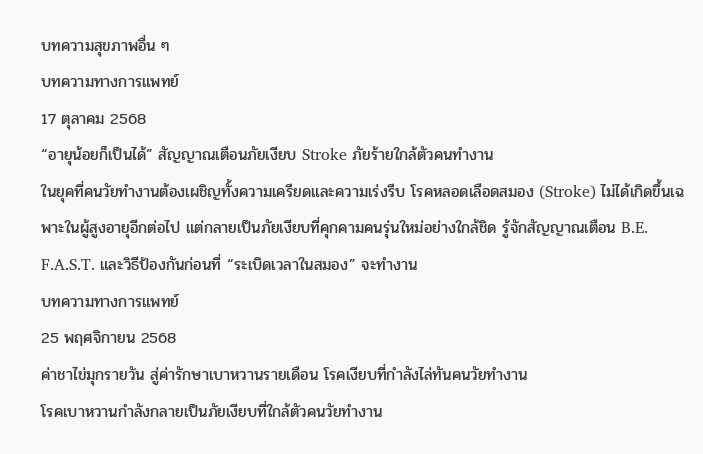บทความสุขภาพอื่น ๆ
บทความทางการแพทย์
17 ตุลาคม 2568
“อายุน้อยก็เป็นได้” สัญญาณเตือนภัยเงียบ Stroke ภัยร้ายใกล้ตัวคนทำงาน
ในยุคที่คนวัยทำงานต้องเผชิญทั้งความเครียดและความเร่งรีบ โรคหลอดเลือดสมอง (Stroke) ไม่ได้เกิดขึ้นเฉพาะในผู้สูงอายุอีกต่อไป แต่กลายเป็นภัยเงียบที่คุกคามคนรุ่นใหม่อย่างใกล้ชิด รู้จักสัญญาณเตือน B.E. F.A.S.T. และวิธีป้องกันก่อนที่ “ระเบิดเวลาในสมอง” จะทำงาน
บทความทางการแพทย์
25 พฤศจิกายน 2568
ค่าชาไข่มุกรายวัน สู่ค่ารักษาเบาหวานรายเดือน โรคเงียบที่กำลังไล่ทันคนวัยทำงาน
โรคเบาหวานกำลังกลายเป็นภัยเงียบที่ใกล้ตัวคนวัยทำงาน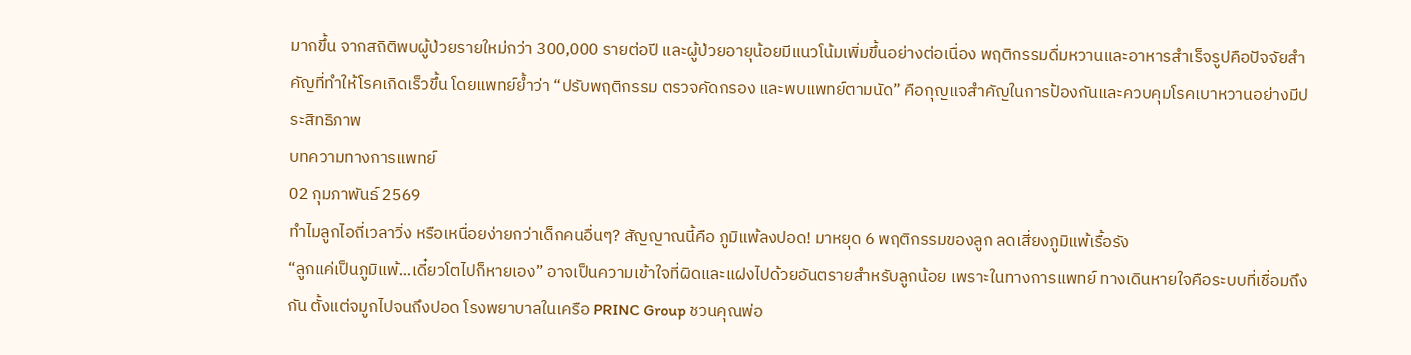มากขึ้น จากสถิติพบผู้ป่วยรายใหม่กว่า 300,000 รายต่อปี และผู้ป่วยอายุน้อยมีแนวโน้มเพิ่มขึ้นอย่างต่อเนื่อง พฤติกรรมดื่มหวานและอาหารสำเร็จรูปคือปัจจัยสำคัญที่ทำให้โรคเกิดเร็วขึ้น โดยแพทย์ย้ำว่า “ปรับพฤติกรรม ตรวจคัดกรอง และพบแพทย์ตามนัด” คือกุญแจสำคัญในการป้องกันและควบคุมโรคเบาหวานอย่างมีประสิทธิภาพ
บทความทางการแพทย์
02 กุมภาพันธ์ 2569
ทำไมลูกไอถี่เวลาวิ่ง หรือเหนื่อยง่ายกว่าเด็กคนอื่นๆ? สัญญาณนี้คือ ภูมิแพ้ลงปอด! มาหยุด 6 พฤติกรรมของลูก ลดเสี่ยงภูมิแพ้เรื้อรัง
“ลูกแค่เป็นภูมิแพ้...เดี๋ยวโตไปก็หายเอง” อาจเป็นความเข้าใจที่ผิดและแฝงไปด้วยอันตรายสำหรับลูกน้อย เพราะในทางการแพทย์ ทางเดินหายใจคือระบบที่เชื่อมถึงกัน ตั้งแต่จมูกไปจนถึงปอด โรงพยาบาลในเครือ PRINC Group ชวนคุณพ่อ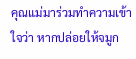คุณแม่มาร่วมทำความเข้าใจว่า หากปล่อยให้จมูก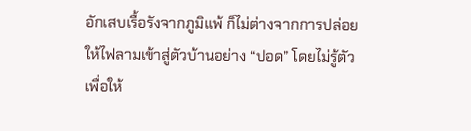อักเสบเรื้อรังจากภูมิแพ้ ก็ไม่ต่างจากการปล่อยให้ไฟลามเข้าสู่ตัวบ้านอย่าง “ปอด” โดยไม่รู้ตัว เพื่อให้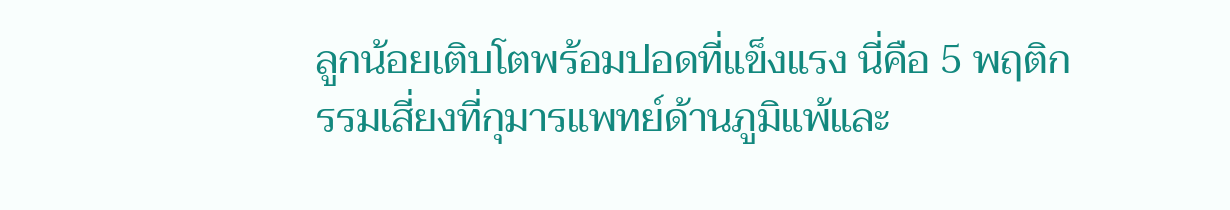ลูกน้อยเติบโตพร้อมปอดที่แข็งแรง นี่คือ 5 พฤติกรรมเสี่ยงที่กุมารแพทย์ด้านภูมิแพ้และ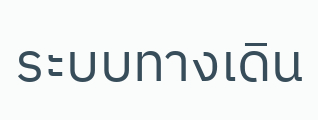ระบบทางเดิน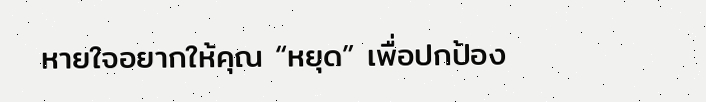หายใจอยากให้คุณ “หยุด” เพื่อปกป้อง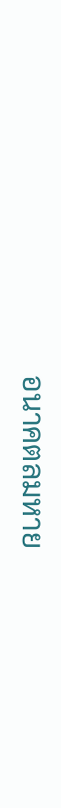อนาคตลมหาย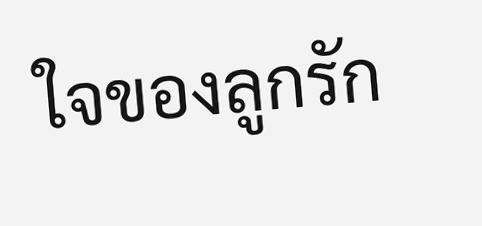ใจของลูกรัก